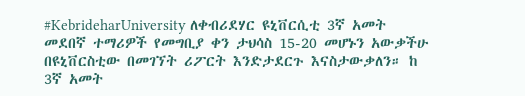#KebrideharUniversity ለቀብሪደሃር ዩኒቨርሲቲ 3ኛ አመት መደበኛ ተማሪዎች የመግቢያ ቀን ታህሳስ 15-20 መሆኑን አውቃችሁ በዩኒቨርስቲው በመገኘት ሪፖርት እንድታደርጉ እናስታውቃለን። ከ 3ኛ አመት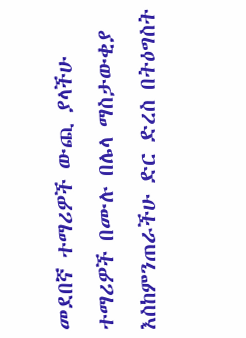መደበኛ ተማሪዎች ውጪ ያላችሁ ተማሪዎች በሙሉ በሌላ ማስታውቂያ እስከምንጠራችሁ ድር ድረስ በትዕግስት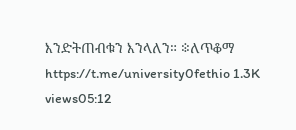እንድትጠብቁን እንላለን። ፨ለጥቆማ https://t.me/university0fethio 1.3K views05:12